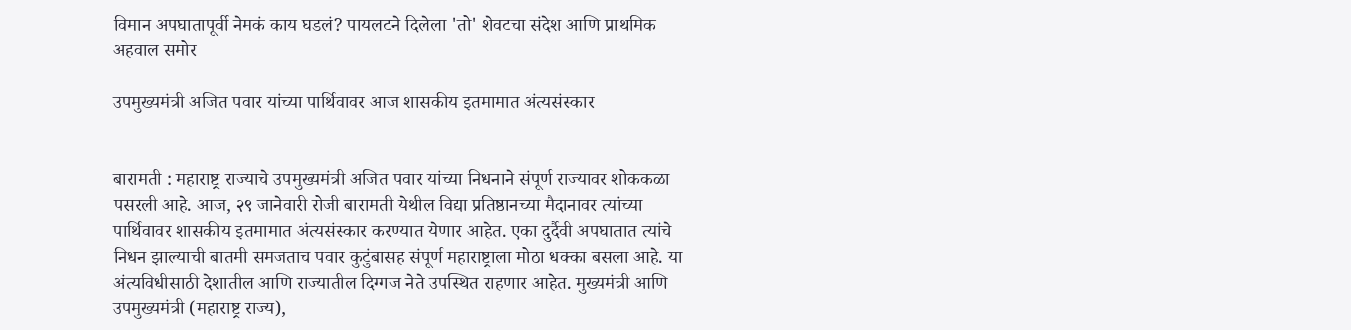विमान अपघातापूर्वी नेमकं काय घडलं? पायलटने दिलेला 'तो' शेवटचा संदेश आणि प्राथमिक अहवाल समोर

उपमुख्यमंत्री अजित पवार यांच्या पार्थिवावर आज शासकीय इतमामात अंत्यसंस्कार


बारामती : महाराष्ट्र राज्याचे उपमुख्यमंत्री अजित पवार यांच्या निधनाने संपूर्ण राज्यावर शोककळा पसरली आहे. आज, २९ जानेवारी रोजी बारामती येथील विद्या प्रतिष्ठानच्या मैदानावर त्यांच्या पार्थिवावर शासकीय इतमामात अंत्यसंस्कार करण्यात येणार आहेत. एका दुर्दैवी अपघातात त्यांचे निधन झाल्याची बातमी समजताच पवार कुटुंबासह संपूर्ण महाराष्ट्राला मोठा धक्का बसला आहे. या अंत्यविधीसाठी देशातील आणि राज्यातील दिग्गज नेते उपस्थित राहणार आहेत. मुख्यमंत्री आणि उपमुख्यमंत्री (महाराष्ट्र राज्य),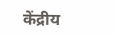केंद्रीय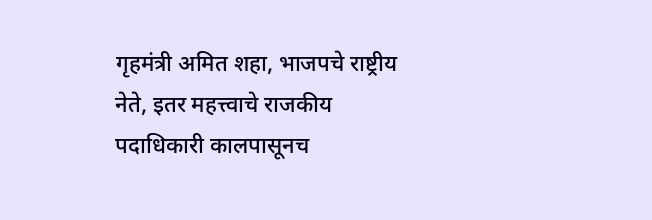गृहमंत्री अमित शहा, भाजपचे राष्ट्रीय नेते, इतर महत्त्वाचे राजकीय पदाधिकारी कालपासूनच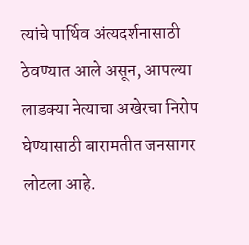त्यांचे पार्थिव अंत्यदर्शनासाठी ठेवण्यात आले असून, आपल्या लाडक्या नेत्याचा अखेरचा निरोप घेण्यासाठी बारामतीत जनसागर लोटला आहे.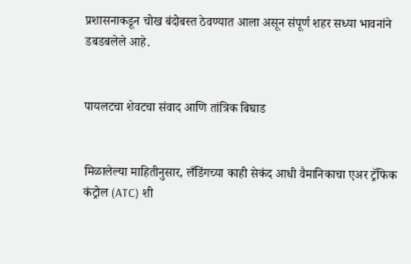प्रशासनाकडून चोख बंदोबस्त ठेवण्यात आला असून संपूर्ण शहर सध्या भावनांने डबडबलेले आहे.


पायलटचा शेवटचा संवाद आणि तांत्रिक बिघाड


मिळालेल्या माहितीनुसार, लँडिंगच्या काही सेकंद आधी वैमानिकाचा एअर ट्रॅफिक कंट्रोल (ATC) शी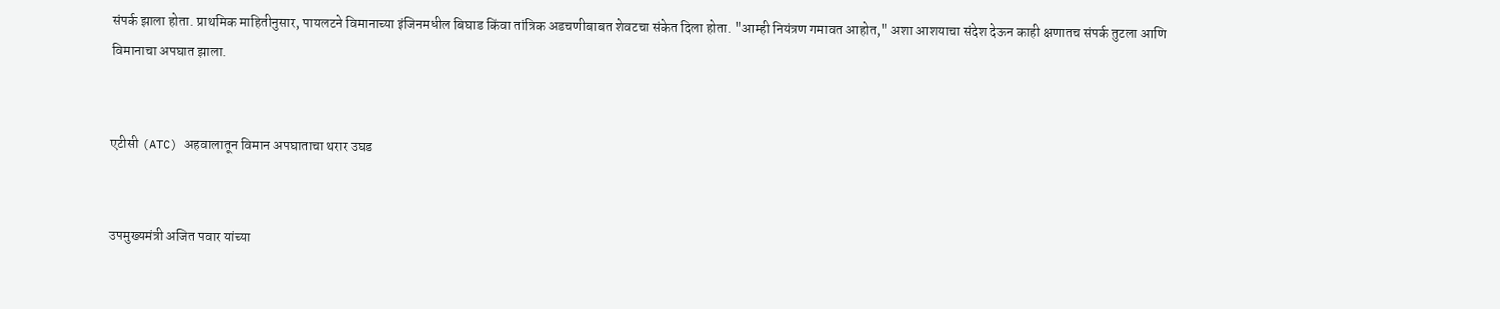संपर्क झाला होता. प्राथमिक माहितीनुसार, पायलटने विमानाच्या इंजिनमधील बिघाड किंवा तांत्रिक अडचणीबाबत शेवटचा संकेत दिला होता. "आम्ही नियंत्रण गमावत आहोत," अशा आशयाचा संदेश देऊन काही क्षणातच संपर्क तुटला आणि विमानाचा अपघात झाला.


एटीसी (ATC) अहवालातून विमान अपघाताचा थरार उघड


उपमुख्यमंत्री अजित पवार यांच्या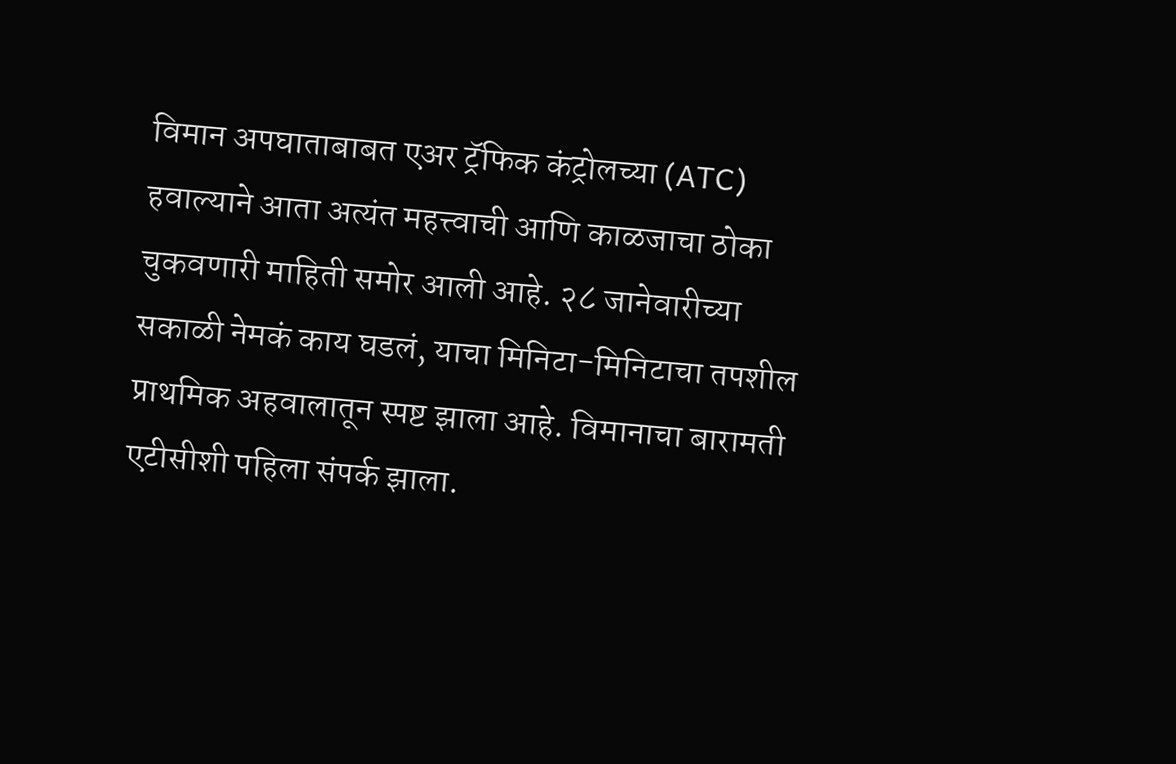विमान अपघाताबाबत एअर ट्रॅफिक कंट्रोलच्या (ATC) हवाल्याने आता अत्यंत महत्त्वाची आणि काळजाचा ठोका चुकवणारी माहिती समोर आली आहे. २८ जानेवारीच्या सकाळी नेमकं काय घडलं, याचा मिनिटा-मिनिटाचा तपशील प्राथमिक अहवालातून स्पष्ट झाला आहे. विमानाचा बारामती एटीसीशी पहिला संपर्क झाला.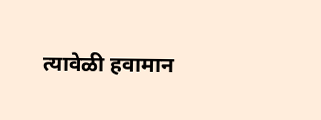त्यावेळी हवामान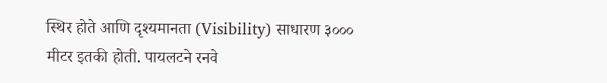स्थिर होते आणि दृश्यमानता (Visibility) साधारण ३००० मीटर इतकी होती. पायलटने रनवे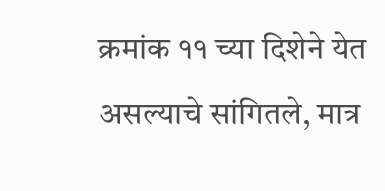क्रमांक ११ च्या दिशेने येत असल्याचे सांगितले, मात्र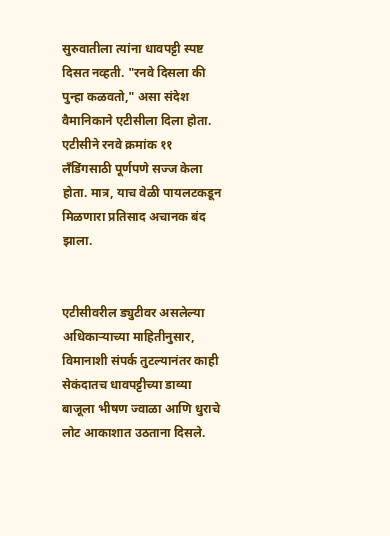सुरुवातीला त्यांना धावपट्टी स्पष्ट दिसत नव्हती. "रनवे दिसला की पुन्हा कळवतो," असा संदेश वैमानिकाने एटीसीला दिला होता. एटीसीने रनवे क्रमांक ११ लँडिंगसाठी पूर्णपणे सज्ज केला होता. मात्र, याच वेळी पायलटकडून मिळणारा प्रतिसाद अचानक बंद झाला.


एटीसीवरील ड्युटीवर असलेल्या अधिकाऱ्याच्या माहितीनुसार, विमानाशी संपर्क तुटल्यानंतर काही सेकंदातच धावपट्टीच्या डाव्या बाजूला भीषण ज्वाळा आणि धुराचे लोट आकाशात उठताना दिसले.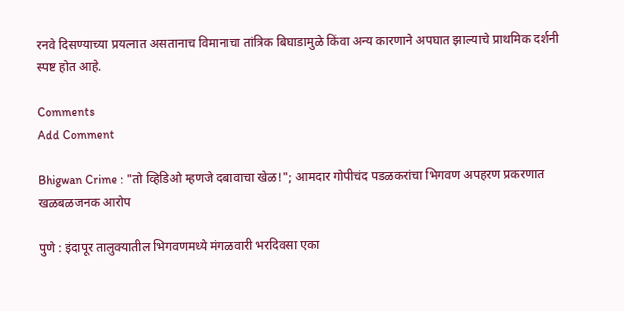रनवे दिसण्याच्या प्रयत्नात असतानाच विमानाचा तांत्रिक बिघाडामुळे किंवा अन्य कारणाने अपघात झाल्याचे प्राथमिक दर्शनी स्पष्ट होत आहे.

Comments
Add Comment

Bhigwan Crime : "तो व्हिडिओ म्हणजे दबावाचा खेळ!"; आमदार गोपीचंद पडळकरांचा भिगवण अपहरण प्रकरणात खळबळजनक आरोप

पुणे : इंदापूर तालुक्यातील भिगवणमध्ये मंगळवारी भरदिवसा एका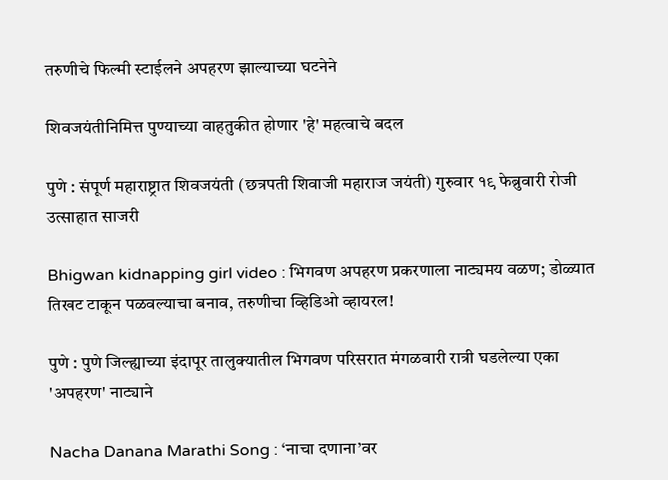तरुणीचे फिल्मी स्टाईलने अपहरण झाल्याच्या घटनेने

शिवजयंतीनिमित्त पुण्याच्या वाहतुकीत होणार 'हे' महत्वाचे बदल

पुणे : संपूर्ण महाराष्ट्रात शिवजयंती (छत्रपती शिवाजी महाराज जयंती) गुरुवार १९ फेब्रुवारी रोजी उत्साहात साजरी

Bhigwan kidnapping girl video : भिगवण अपहरण प्रकरणाला नाट्यमय वळण; डोळ्यात तिखट टाकून पळवल्याचा बनाव, तरुणीचा व्हिडिओ व्हायरल!

पुणे : पुणे जिल्ह्याच्या इंदापूर तालुक्यातील भिगवण परिसरात मंगळवारी रात्री घडलेल्या एका 'अपहरण' नाट्याने

Nacha Danana Marathi Song : ‘नाचा दणाना’वर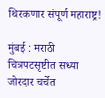थिरकणार संपूर्ण महाराष्ट्र!

मुंबई : मराठी चित्रपटसृष्टीत सध्या जोरदार चर्चेत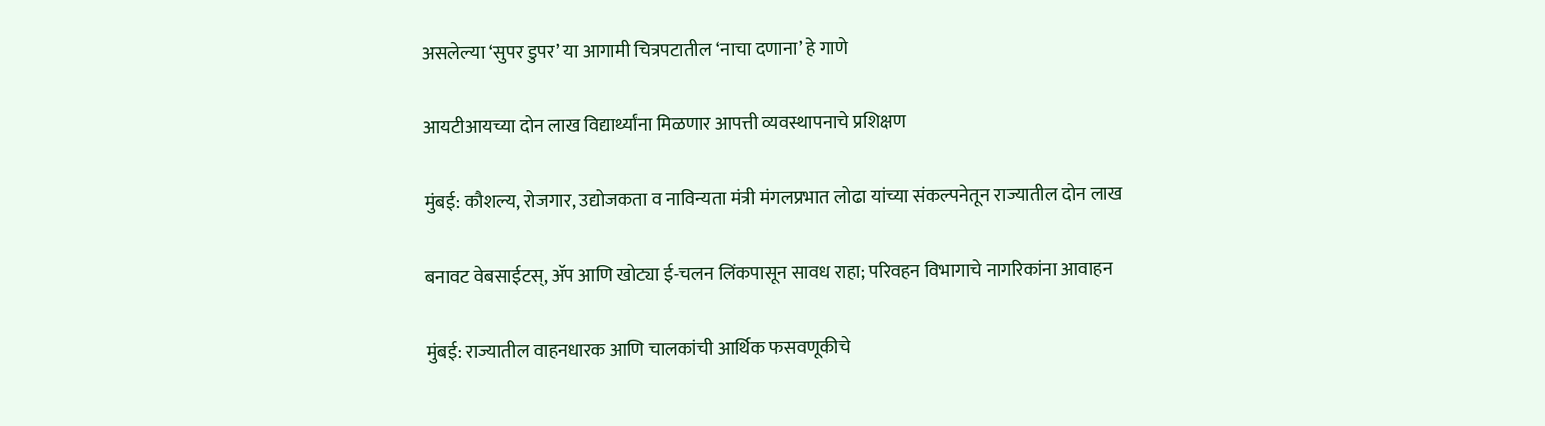असलेल्या ‘सुपर डुपर’ या आगामी चित्रपटातील ‘नाचा दणाना’ हे गाणे

आयटीआयच्या दोन लाख विद्यार्थ्यांना मिळणार आपत्ती व्यवस्थापनाचे प्रशिक्षण

मुंबई: कौशल्य, रोजगार, उद्योजकता व नाविन्यता मंत्री मंगलप्रभात लोढा यांच्या संकल्पनेतून राज्यातील दोन लाख

बनावट वेबसाईटस्‌, ॲप आणि खोट्या ई-चलन लिंकपासून सावध राहा; परिवहन विभागाचे नागरिकांना आवाहन

मुंबई: राज्यातील वाहनधारक आणि चालकांची आर्थिक फसवणूकीचे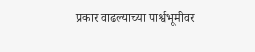प्रकार वाढल्याच्या पार्श्वभूमीवर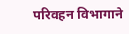परिवहन विभागाने